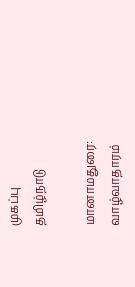முகப்பு
தமிழ்நாடு

மானாமதுரை: வாழ்வாதாரம்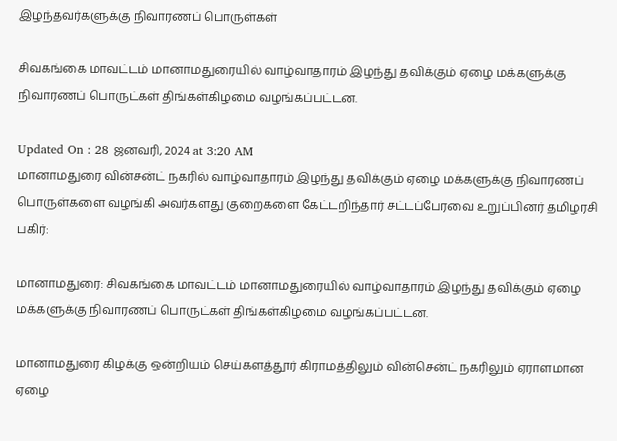இழந்தவர்களுக்கு நிவாரணப் பொருள்கள்

சிவகங்கை மாவட்டம் மானாமதுரையில் வாழ்வாதாரம் இழந்து தவிக்கும் ஏழை மக்களுக்கு நிவாரணப் பொருட்கள் திங்கள்கிழமை வழங்கப்பட்டன.

Updated On : 28 ஜனவரி, 2024 at 3:20 AM
மானாமதுரை வின்சன்ட் நகரில் வாழ்வாதாரம் இழந்து தவிக்கும் ஏழை மக்களுக்கு நிவாரணப் பொருள்களை வழங்கி அவர்களது குறைகளை கேட்டறிந்தார் சட்டப்பேரவை உறுப்பினர் தமிழரசி
பகிர்:

மானாமதுரை: சிவகங்கை மாவட்டம் மானாமதுரையில் வாழ்வாதாரம் இழந்து தவிக்கும் ஏழை மக்களுக்கு நிவாரணப் பொருட்கள் திங்கள்கிழமை வழங்கப்பட்டன.

மானாமதுரை கிழக்கு ஒன்றியம் செய்களத்தூர் கிராமத்திலும் வின்சென்ட் நகரிலும் ஏராளமான ஏழை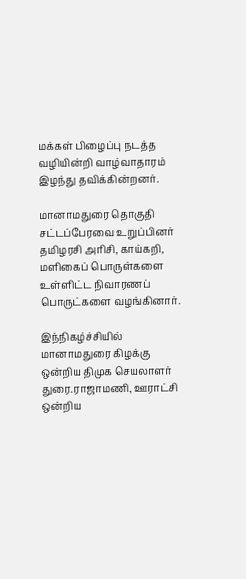மக்கள் பிழைப்பு நடத்த வழியின்றி வாழ்வாதாரம் இழந்து தவிக்கின்றனர்.

மானாமதுரை தொகுதி சட்டப்பேரவை உறுப்பினர் தமிழரசி அரிசி, காய்கறி, மளிகைப் பொருள்களை உள்ளிட்ட நிவாரணப் பொருட்களை வழங்கினார்.

இந்நிகழ்ச்சியில் மானாமதுரை கிழக்கு ஒன்றிய திமுக செயலாளர் துரை.ராஜாமணி, ஊராட்சி ஒன்றிய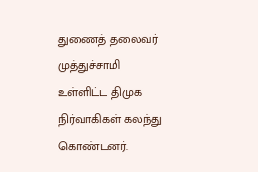துணைத் தலைவர் முத்துச்சாமி உள்ளிட்ட திமுக நிர்வாகிகள் கலந்து கொண்டனர்.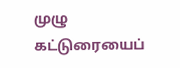முழு கட்டுரையைப்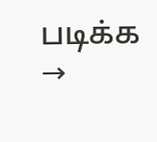படிக்க →